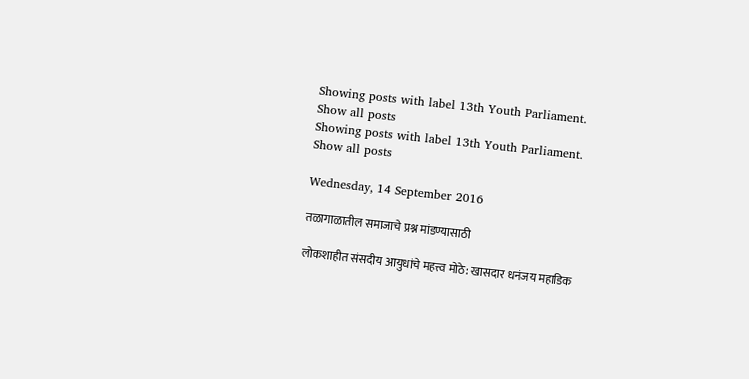Showing posts with label 13th Youth Parliament. Show all posts
Showing posts with label 13th Youth Parliament. Show all posts

Wednesday, 14 September 2016

तळागाळातील समाजाचे प्रश्न मांडण्यासाठी

लोकशाहीत संसदीय आयुधांचे महत्त्व मोठे: खासदार धनंजय महाडिक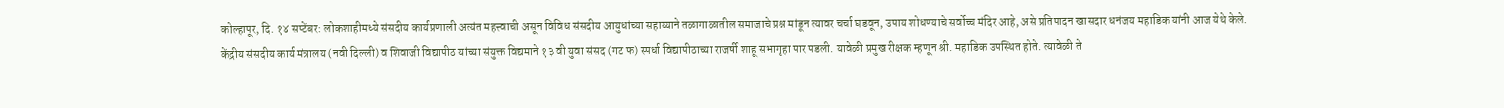कोल्हापूर, दि. १४ सप्टेंबर: लोकशाहीमध्ये संसदीय कार्यप्रणाली अत्यंत महत्त्वाची असून विविध संसदीय आयुधांच्या सहाय्याने तळागाळातील समाजाचे प्रश्न मांडून त्यावर चर्चा घडवून, उपाय शोधण्याचे सर्वोच्च मंदिर आहे, असे प्रतिपादन खासदार धनंजय महाडिक यांनी आज येथे केले.
केंद्रीय संसदीय कार्य मंत्रालय (नवी दिल्ली) व शिवाजी विद्यापीठ यांच्या संयुक्त विद्यमाने १३ वी युवा संसद (गट फ) स्पर्धा विद्यापीठाच्या राजर्षी शाहू सभागृहा पार पडली. यावेळी प्रमुख रीक्षक म्हणून श्री. महाडिक उपस्थित होते. त्यावेळी ते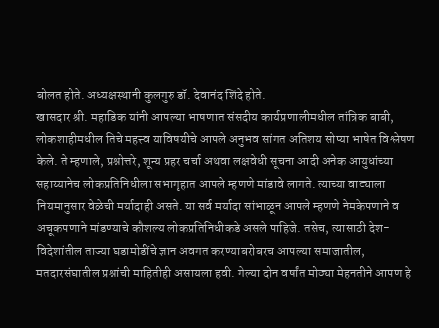बोलत होते. अध्यक्षस्थानी कुलगुरु डॉ. देवानंद शिंदे होते.
खासदार श्री. महाडिक यांनी आपल्या भाषणात संसदीय कार्यप्रणालीमधील तांत्रिक बाबी, लोकशाहीमधील तिचे महत्त्व याविषयीचे आपले अनुभव सांगत अतिशय सोप्या भाषेत विश्लेषण केले. ते म्हणाले, प्रश्नोत्तरे, शून्य प्रहर चर्चा अथवा लक्षवेधी सूचना आदी अनेक आयुधांच्या सहाय्यानेच लोकप्रतिनिधीला सभागृहात आपले म्हणणे मांडावे लागते. त्याच्या वाट्याला नियमानुसार वेळेची मर्यादाही असते. या सर्व मर्यादा सांभाळून आपले म्हणणे नेमकेपणाने व अचूकपणाने मांडण्याचे कौशल्य लोकप्रतिनिधीकडे असले पाहिजे. तसेच, त्यासाठी देश-विदेशांतील ताज्या घडामोडींचे ज्ञान अवगत करण्याबरोबरच आपल्या समाजातील, मतदारसंघातील प्रश्नांची माहितीही असायला हवी. गेल्या दोन वर्षांत मोठ्या मेहनतीने आपण हे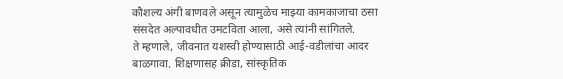कौशल्य अंगी बाणवले असून त्यामुळेच माझ्या कामकाजाचा ठसा संसदेत अल्पावधीत उमटविता आला, असे त्यांनी सांगितले.
ते म्हणाले, जीवनात यशस्वी होण्यासाठी आई-वडीलांचा आदर बाळगावा. शिक्षणासह क्रीडा, सांस्कृतिक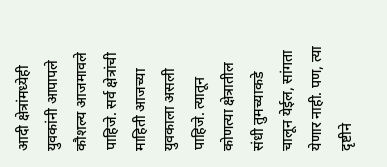आदी क्षेत्रांमध्येही युवकांनी आपापले कौशल्य आजमावले पाहिजे. सर्व क्षेत्रांची माहिती आजच्या युवकाला असली पाहिजे. त्यातून कोणत्या क्षेत्रातील संधी तुमच्याकडे चालून येईल, सांगता येणार नाही. पण, त्या दृष्टीने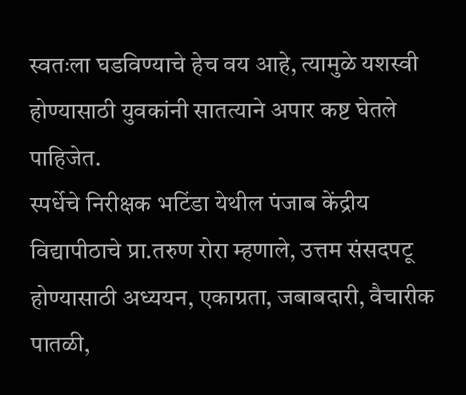स्वतःला घडविण्याचे हेच वय आहे, त्यामुळे यशस्वी होण्यासाठी युवकांनी सातत्याने अपार कष्ट घेतले पाहिजेत.
स्पर्धेचे निरीक्षक भटिंडा येथील पंजाब केंद्रीय विद्यापीठाचे प्रा.तरुण रोरा म्हणाले, उत्तम संसदपटू होण्यासाठी अध्ययन, एकाग्रता, जबाबदारी, वैचारीक पातळी,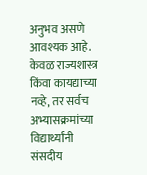अनुभव असणे आवश्यक आहे. केवळ राज्यशास्त्र किंवा कायद्याच्या नव्हे, तर सर्वच अभ्यासक्रमांच्या विद्यार्थ्यांनी संसदीय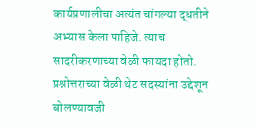कार्यप्रणालीचा अत्यंत चांगल्या द्धतीने अभ्यास केला पाहिजे. त्याच सादरीकरणाच्या वेळी फायदा होतो. प्रश्नोत्तराच्या वेळी थेट सदस्यांना उद्देशून बोलण्यावजी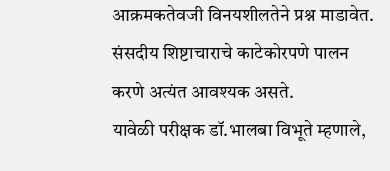आक्रमकतेवजी विनयशीलतेने प्रश्न माडावेत. संसदीय शिष्टाचाराचे काटेकोरपणे पालन करणे अत्यंत आवश्यक असते.
यावेळी परीक्षक डॉ.भालबा विभूते म्हणाले,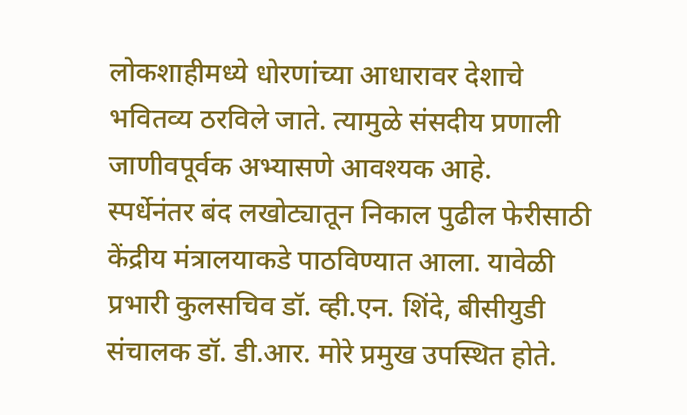लोकशाहीमध्ये धोरणांच्या आधारावर देशाचे भवितव्य ठरविले जाते. त्यामुळे संसदीय प्रणाली जाणीवपूर्वक अभ्यासणे आवश्यक आहे.
स्पर्धेनंतर बंद लखोट्यातून निकाल पुढील फेरीसाठी केंद्रीय मंत्रालयाकडे पाठविण्यात आला. यावेळी प्रभारी कुलसचिव डॉ. व्ही.एन. शिंदे, बीसीयुडी संचालक डॉ. डी.आर. मोरे प्रमुख उपस्थित होते.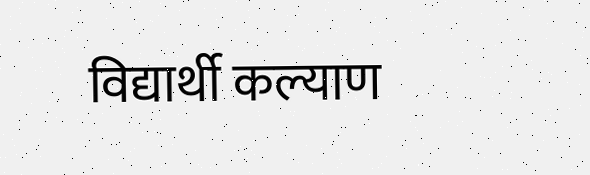विद्यार्थी कल्याण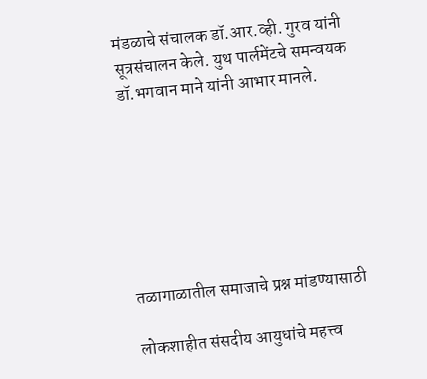मंडळाचे संचालक डॉ.आर.व्ही. गुरव यांनी सूत्रसंचालन केले. युथ पार्लमेंटचे समन्वयक डॉ.भगवान माने यांनी आभार मानले.







तळागाळातील समाजाचे प्रश्न मांडण्यासाठी

लोकशाहीत संसदीय आयुधांचे महत्त्व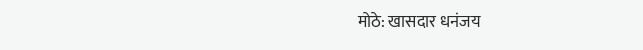मोठे: खासदार धनंजय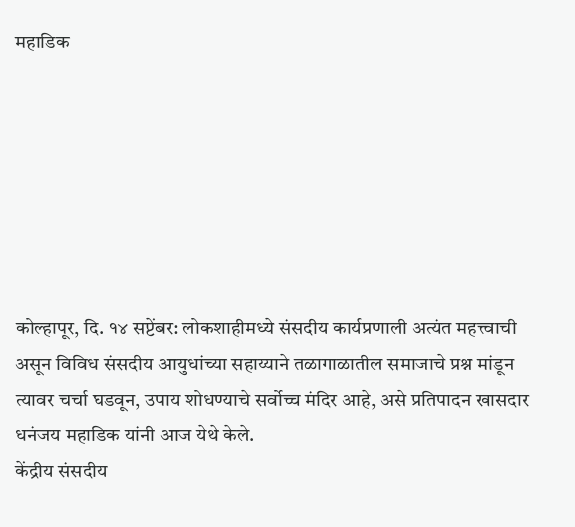महाडिक







कोल्हापूर, दि. १४ सप्टेंबर: लोकशाहीमध्ये संसदीय कार्यप्रणाली अत्यंत महत्त्वाची असून विविध संसदीय आयुधांच्या सहाय्याने तळागाळातील समाजाचे प्रश्न मांडून त्यावर चर्चा घडवून, उपाय शोधण्याचे सर्वोच्च मंदिर आहे, असे प्रतिपादन खासदार धनंजय महाडिक यांनी आज येथे केले.
केंद्रीय संसदीय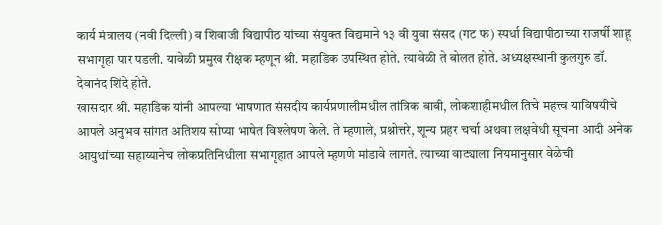कार्य मंत्रालय (नवी दिल्ली) व शिवाजी विद्यापीठ यांच्या संयुक्त विद्यमाने १३ वी युवा संसद (गट फ) स्पर्धा विद्यापीठाच्या राजर्षी शाहू सभागृहा पार पडली. यावेळी प्रमुख रीक्षक म्हणून श्री. महाडिक उपस्थित होते. त्यावेळी ते बोलत होते. अध्यक्षस्थानी कुलगुरु डॉ. देवानंद शिंदे होते.
खासदार श्री. महाडिक यांनी आपल्या भाषणात संसदीय कार्यप्रणालीमधील तांत्रिक बाबी, लोकशाहीमधील तिचे महत्त्व याविषयीचे आपले अनुभव सांगत अतिशय सोप्या भाषेत विश्लेषण केले. ते म्हणाले, प्रश्नोत्तरे, शून्य प्रहर चर्चा अथवा लक्षवेधी सूचना आदी अनेक आयुधांच्या सहाय्यानेच लोकप्रतिनिधीला सभागृहात आपले म्हणणे मांडावे लागते. त्याच्या वाट्याला नियमानुसार वेळेची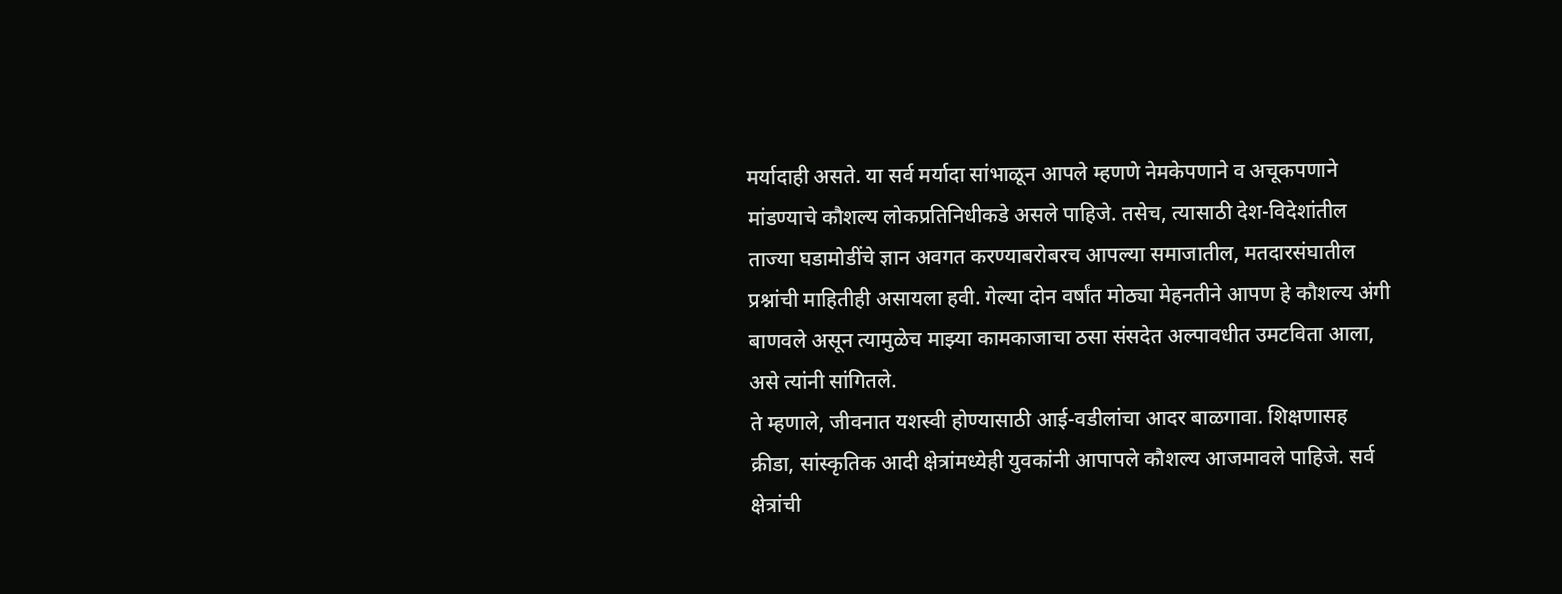मर्यादाही असते. या सर्व मर्यादा सांभाळून आपले म्हणणे नेमकेपणाने व अचूकपणाने मांडण्याचे कौशल्य लोकप्रतिनिधीकडे असले पाहिजे. तसेच, त्यासाठी देश-विदेशांतील ताज्या घडामोडींचे ज्ञान अवगत करण्याबरोबरच आपल्या समाजातील, मतदारसंघातील प्रश्नांची माहितीही असायला हवी. गेल्या दोन वर्षांत मोठ्या मेहनतीने आपण हे कौशल्य अंगी बाणवले असून त्यामुळेच माझ्या कामकाजाचा ठसा संसदेत अल्पावधीत उमटविता आला, असे त्यांनी सांगितले.
ते म्हणाले, जीवनात यशस्वी होण्यासाठी आई-वडीलांचा आदर बाळगावा. शिक्षणासह क्रीडा, सांस्कृतिक आदी क्षेत्रांमध्येही युवकांनी आपापले कौशल्य आजमावले पाहिजे. सर्व क्षेत्रांची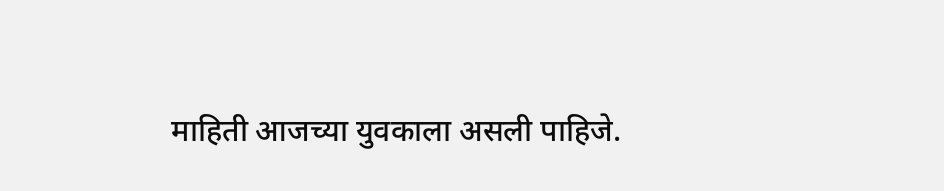माहिती आजच्या युवकाला असली पाहिजे.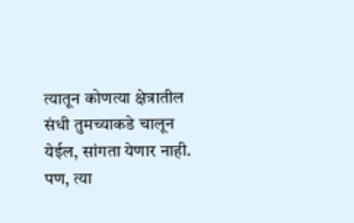त्यातून कोणत्या क्षेत्रातील संधी तुमच्याकडे चालून येईल, सांगता येणार नाही. पण, त्या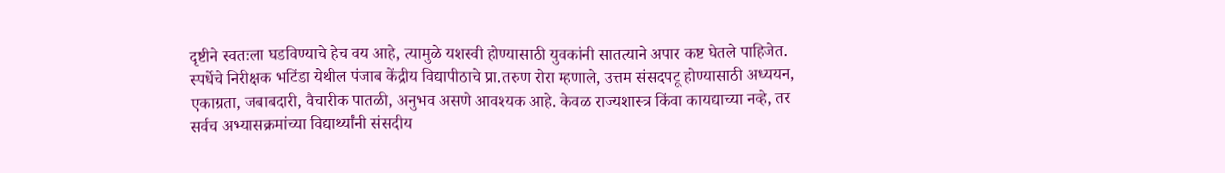दृष्टीने स्वतःला घडविण्याचे हेच वय आहे, त्यामुळे यशस्वी होण्यासाठी युवकांनी सातत्याने अपार कष्ट घेतले पाहिजेत.
स्पर्धेचे निरीक्षक भटिंडा येथील पंजाब केंद्रीय विद्यापीठाचे प्रा.तरुण रोरा म्हणाले, उत्तम संसदपटू होण्यासाठी अध्ययन, एकाग्रता, जबाबदारी, वैचारीक पातळी, अनुभव असणे आवश्यक आहे. केवळ राज्यशास्त्र किंवा कायद्याच्या नव्हे, तर सर्वच अभ्यासक्रमांच्या विद्यार्थ्यांनी संसदीय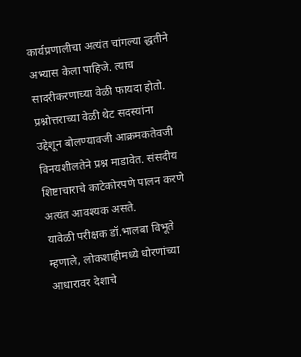कार्यप्रणालीचा अत्यंत चांगल्या द्धतीने अभ्यास केला पाहिजे. त्याच सादरीकरणाच्या वेळी फायदा होतो. प्रश्नोत्तराच्या वेळी थेट सदस्यांना उद्देशून बोलण्यावजी आक्रमकतेवजी विनयशीलतेने प्रश्न माडावेत. संसदीय शिष्टाचाराचे काटेकोरपणे पालन करणे अत्यंत आवश्यक असते.
यावेळी परीक्षक डॉ.भालबा विभूते म्हणाले, लोकशाहीमध्ये धोरणांच्या आधारावर देशाचे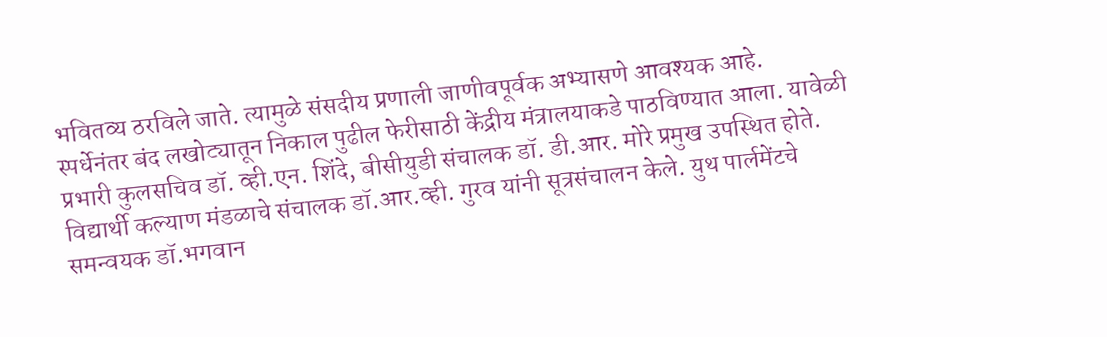भवितव्य ठरविले जाते. त्यामुळे संसदीय प्रणाली जाणीवपूर्वक अभ्यासणे आवश्यक आहे.
स्पर्धेनंतर बंद लखोट्यातून निकाल पुढील फेरीसाठी केंद्रीय मंत्रालयाकडे पाठविण्यात आला. यावेळी प्रभारी कुलसचिव डॉ. व्ही.एन. शिंदे, बीसीयुडी संचालक डॉ. डी.आर. मोरे प्रमुख उपस्थित होते. विद्यार्थी कल्याण मंडळाचे संचालक डॉ.आर.व्ही. गुरव यांनी सूत्रसंचालन केले. युथ पार्लमेंटचे समन्वयक डॉ.भगवान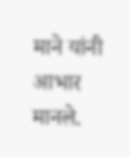माने यांनी आभार मानले.